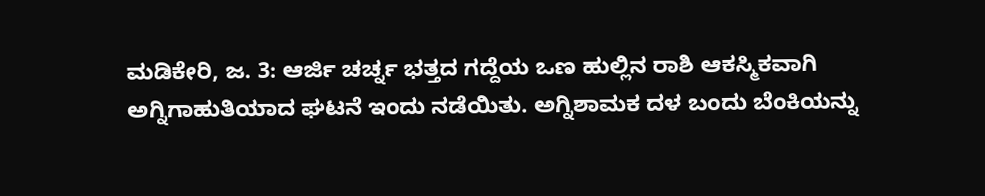ಮಡಿಕೇರಿ, ಜ. 3: ಆರ್ಜಿ ಚರ್ಚ್ನ ಭತ್ತದ ಗದ್ದೆಯ ಒಣ ಹುಲ್ಲಿನ ರಾಶಿ ಆಕಸ್ಮಿಕವಾಗಿ ಅಗ್ನಿಗಾಹುತಿಯಾದ ಘಟನೆ ಇಂದು ನಡೆಯಿತು. ಅಗ್ನಿಶಾಮಕ ದಳ ಬಂದು ಬೆಂಕಿಯನ್ನು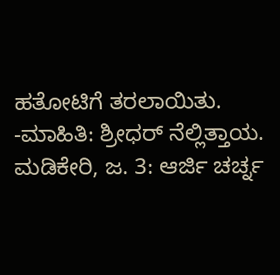ಹತೋಟಿಗೆ ತರಲಾಯಿತು.
-ಮಾಹಿತಿ: ಶ್ರೀಧರ್ ನೆಲ್ಲಿತ್ತಾಯ.
ಮಡಿಕೇರಿ, ಜ. 3: ಆರ್ಜಿ ಚರ್ಚ್ನ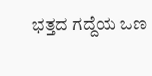ಭತ್ತದ ಗದ್ದೆಯ ಒಣ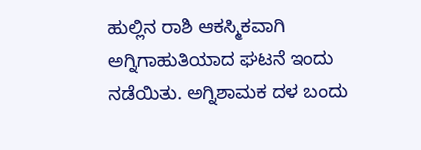ಹುಲ್ಲಿನ ರಾಶಿ ಆಕಸ್ಮಿಕವಾಗಿ ಅಗ್ನಿಗಾಹುತಿಯಾದ ಘಟನೆ ಇಂದು ನಡೆಯಿತು. ಅಗ್ನಿಶಾಮಕ ದಳ ಬಂದು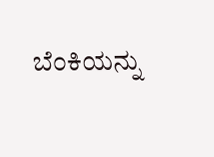ಬೆಂಕಿಯನ್ನು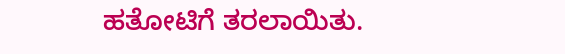ಹತೋಟಿಗೆ ತರಲಾಯಿತು.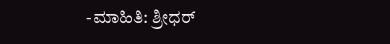-ಮಾಹಿತಿ: ಶ್ರೀಧರ್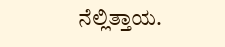ನೆಲ್ಲಿತ್ತಾಯ.